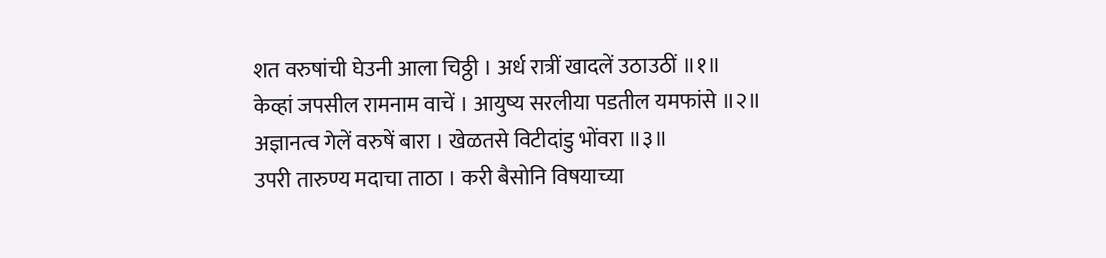शत वरुषांची घेउनी आला चिठ्ठी । अर्ध रात्रीं खादलें उठाउठीं ॥१॥
केव्हां जपसील रामनाम वाचें । आयुष्य सरलीया पडतील यमफांसे ॥२॥
अज्ञानत्व गेलें वरुषें बारा । खेळतसे विटीदांडु भोंवरा ॥३॥
उपरी तारुण्य मदाचा ताठा । करी बैसोनि विषयाच्या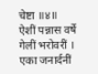चेष्टा ॥४॥
ऐशीं पन्नास वर्षे गेलीं भरोवरीं । एका जनार्दनीं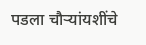पडला चौर्‍यांयशींचे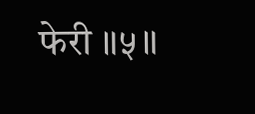फेरी ॥५॥